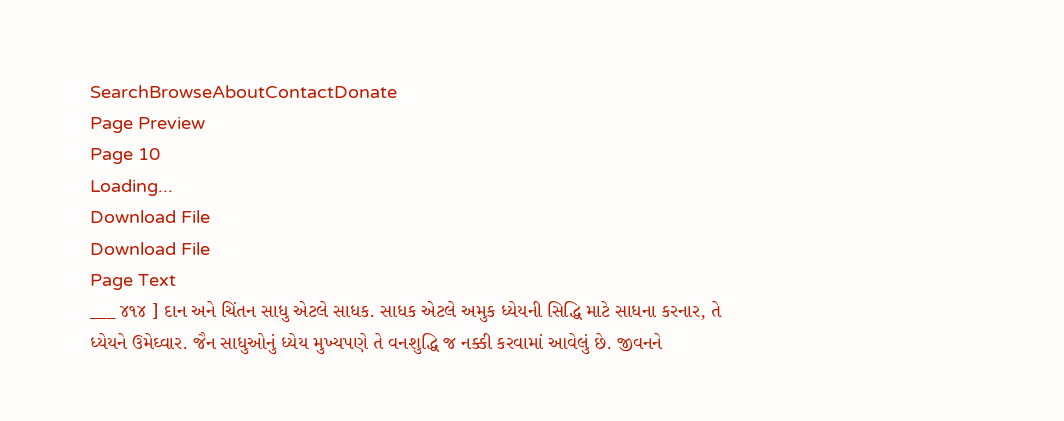SearchBrowseAboutContactDonate
Page Preview
Page 10
Loading...
Download File
Download File
Page Text
___ ૪૧૪ ] દાન અને ચિંતન સાધુ એટલે સાધક. સાધક એટલે અમુક ધ્યેયની સિદ્ધિ માટે સાધના કરનાર, તે ધ્યેયને ઉમેઘ્વાર. જૈન સાધુઓનું ધ્યેય મુખ્યપણે તે વનશુદ્ધિ જ નક્કી કરવામાં આવેલું છે. જીવનને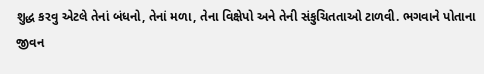શુદ્ધ કરવુ એટલે તેનાં બંધનો, તેનાં મળા, તેના વિક્ષેપો અને તેની સંકુચિતતાઓ ટાળવી. ભગવાને પોતાના જીવન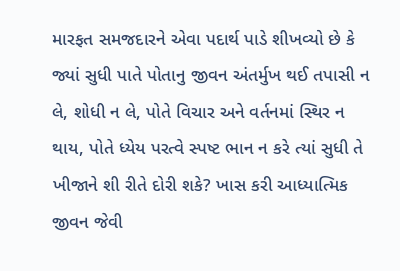મારફત સમજદારને એવા પદાર્થ પાડે શીખવ્યો છે કે જ્યાં સુધી પાતે પોતાનુ જીવન અંતર્મુખ થઈ તપાસી ન લે, શોધી ન લે, પોતે વિચાર અને વર્તનમાં સ્થિર ન થાય, પોતે ધ્યેય પરત્વે સ્પષ્ટ ભાન ન કરે ત્યાં સુધી તે ખીજાને શી રીતે દોરી શકે? ખાસ કરી આધ્યાત્મિક જીવન જેવી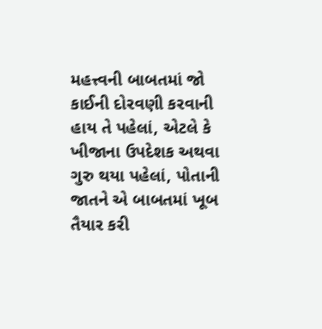મહત્ત્વની બાબતમાં જો કાઈની દોરવણી કરવાની હાય તે પહેલાં, એટલે કે ખીજાના ઉપદેશક અથવા ગુરુ થયા પહેલાં, પોતાની જાતને એ બાબતમાં ખૂબ તૈયાર કરી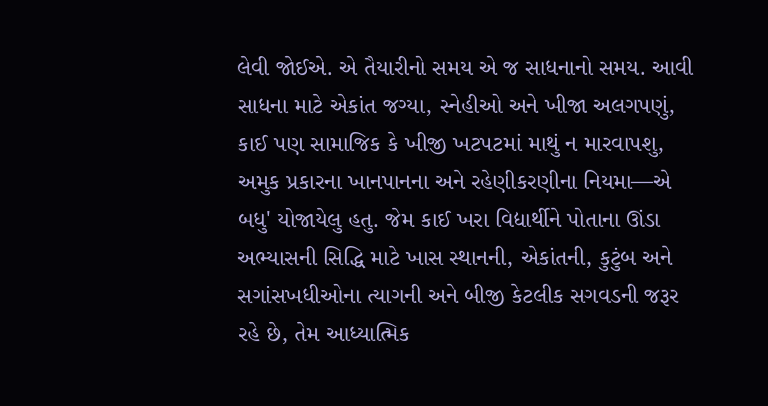લેવી જોઈએ. એ તૈયારીનો સમય એ જ સાધનાનો સમય. આવી સાધના માટે એકાંત જગ્યા, સ્નેહીઓ અને ખીજા અલગપણું, કાઈ પણ સામાજિક કે ખીજી ખટપટમાં માથું ન મારવાપશુ, અમુક પ્રકારના ખાનપાનના અને રહેણીકરણીના નિયમા—એ બધુ' યોજાયેલુ હતુ. જેમ કાઈ ખરા વિદ્યાર્થીને પોતાના ઊંડા અભ્યાસની સિદ્ધિ માટે ખાસ સ્થાનની, એકાંતની, કુટુંબ અને સગાંસખધીઓના ત્યાગની અને બીજી કેટલીક સગવડની જરૂર રહે છે, તેમ આધ્યાત્મિક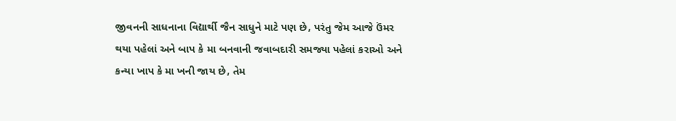જીવનની સાધનાના વિદ્યાર્થી જૈન સાધુને માટે પણ છે, પરંતુ જેમ આજે ઉંમર થયા પહેલાં અને બાપ કે મા બનવાની જવાબદારી સમજ્યા પહેલાં કરાઓ અને કન્યા ખાપ કે મા ખની જાય છે, તેમ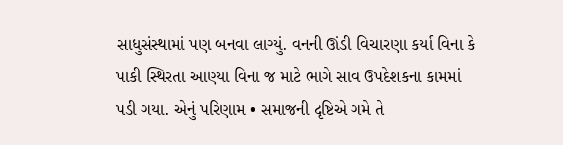સાધુસંસ્થામાં પણ બનવા લાગ્યું. વનની ઊંડી વિચારણા કર્યા વિના કે પાકી સ્થિરતા આણ્યા વિના જ માટે ભાગે સાવ ઉપદેશકના કામમાં પડી ગયા. એનું પરિણામ • સમાજની દૃષ્ટિએ ગમે તે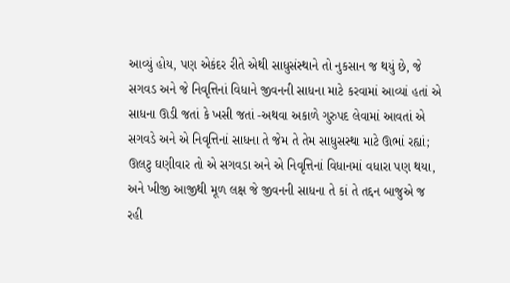આવ્યું હોય, પણ એકંદર રીતે એથી સાધુસંસ્થાને તો નુકસાન જ થયું છે, જે સગવડ અને જે નિવૃત્તિનાં વિધાને જીવનની સાધના માટે કરવામાં આવ્યાં હતાં એ સાધના ઊડી જતાં કે ખસી જતાં -અથવા અકાળે ગુરુપદ લેવામાં આવતાં એ સગવડે અને એ નિવૃત્તિનાં સાધના તે જેમ તે તેમ સાધુસસ્થા માટે ઊભાં રહ્યાં; ઊલટુ ઘણીવાર તો એ સગવડા અને એ નિવૃત્તિનાં વિધાનમાં વધારા પણ થયા, અને ખીજી આજીથી મૂળ લક્ષ જે જીવનની સાધના તે કાં તે તદ્દન બાજુએ જ રહી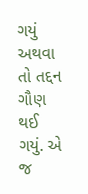ગયું અથવા તો તદ્દન ગૌણ થઈ ગયું. એ જ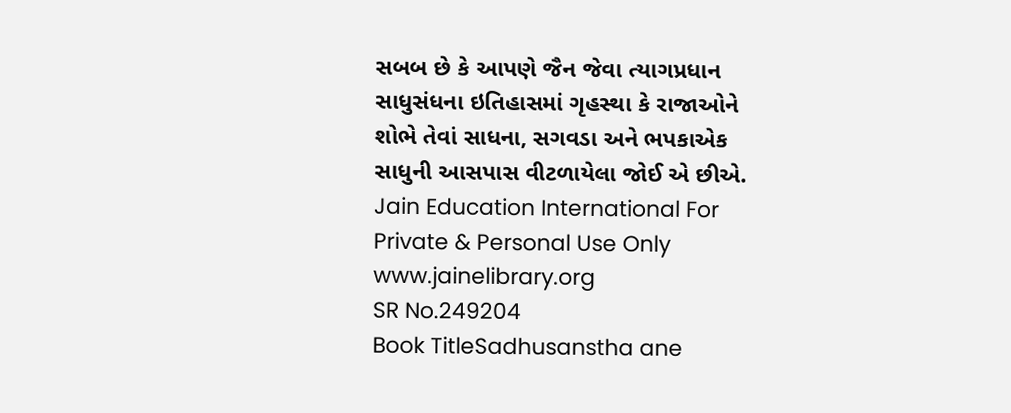સબબ છે કે આપણે જૈન જેવા ત્યાગપ્રધાન સાધુસંધના ઇતિહાસમાં ગૃહસ્થા કે રાજાઓને શોભે તેવાં સાધના, સગવડા અને ભપકાએક સાધુની આસપાસ વીટળાયેલા જોઈ એ છીએ. Jain Education International For Private & Personal Use Only www.jainelibrary.org
SR No.249204
Book TitleSadhusanstha ane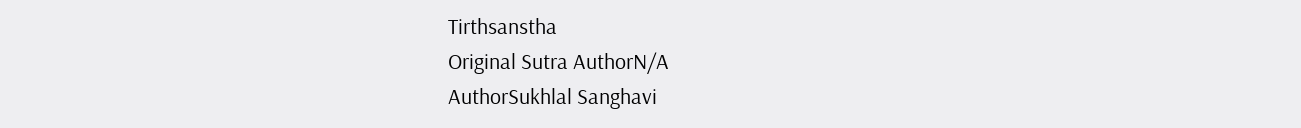Tirthsanstha
Original Sutra AuthorN/A
AuthorSukhlal Sanghavi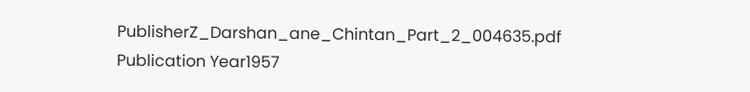PublisherZ_Darshan_ane_Chintan_Part_2_004635.pdf
Publication Year1957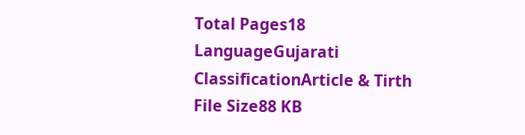Total Pages18
LanguageGujarati
ClassificationArticle & Tirth
File Size88 KB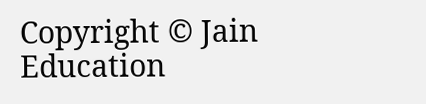Copyright © Jain Education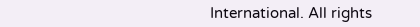International. All rights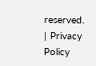reserved. | Privacy Policy